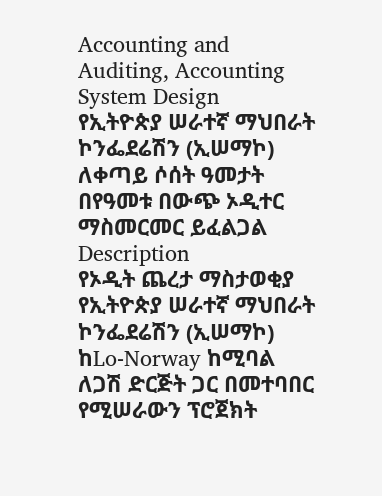Accounting and Auditing, Accounting System Design
የኢትዮጵያ ሠራተኛ ማህበራት ኮንፌደሬሽን (ኢሠማኮ) ለቀጣይ ሶሰት ዓመታት በየዓመቱ በውጭ ኦዲተር ማስመርመር ይፈልጋል
Description
የኦዲት ጨረታ ማስታወቂያ
የኢትዮጵያ ሠራተኛ ማህበራት ኮንፌደሬሽን (ኢሠማኮ) ከLo-Norway ከሚባል ለጋሽ ድርጅት ጋር በመተባበር የሚሠራውን ፕሮጀክት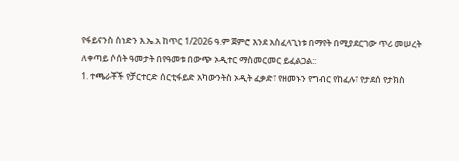የፋይናንስ ስነድን እ.ኤ.አ ከጥር 1/2026 ዓ.ም ጀምሮ እንደ አስፈላጊነቱ በማየት በሚያደርገው ጥሪ መሠረት ለቀጣይ ሶሰት ዓመታት በየዓመቱ በውጭ ኦዲተር ማስመርመር ይፈልጋል::
1. ተጫራቾች የቻርተርድ ሰርቲፋይድ አካውንትስ ኦዲት ፈቃድ፣ የዘመኑን የግብር የከፈሉ፣ የታደሰ የታክስ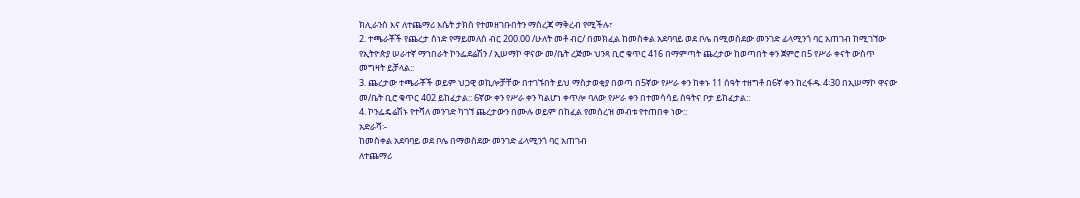ክሊራንስ እና ለተጨማሪ እሴት ታክስ የተመዘገቡበትን ማስረጃ ማቅረብ የሚችሉ፣
2. ተጫራቾች የጨረታ ሰነድ የማይመለስ ብር 200.00 /ሁለት መቶ ብር/ በመክፈል ከመስቀል አደባባይ ወደ ቦሌ በሚወስደው መንገድ ፊላሚንጎ ባር አጠገብ ከሚገኘው የኢትዮጵያ ሠራተኛ ማኀበራት ኮንፌደሬሽን / ኢሠማኮ ዋናው መ/ቤት ረጅሙ ህንጻ ቢሮ ቁጥር 416 በማምጣት ጨረታው ከወጣበት ቀን ጀምሮ በ5 የሥራ ቀናት ውስጥ መግዛት ይቻላል::
3. ጨረታው ተጫራቾች ወይም ህጋዊ ወኪሎቻቸው በተገኙበት ይህ ማስታወቂያ በወጣ በ5ኛው የሥራ ቀን ከቀኑ 11 ሰዓት ተዘግቶ በ6ኛ ቀን ከረፋዱ 4፡30 በኢሠማኮ ዋናው መ/ቤት ቢሮ ቁጥር 402 ይከፈታል:: 6ኛው ቀን የሥራ ቀን ካልሆነ ቀጥሎ ባለው የሥራ ቀን በተመሳሳይ ሰዓትና ቦታ ይከፈታል::
4. ኮንፌዴሬሽኑ የተሻለ መንገድ ካገኘ ጨረታውን በሙሉ ወይም በከፈል የመሰረዝ መብቱ የተጠበቀ ነው::
አድራሻ፡-
ከመስቀል አደባባይ ወደ ቦሌ በማወስደው መንገድ ፊላሚንጎ ባር አጠገብ
ለተጨማሪ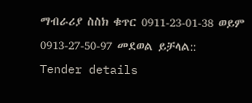ማብራሪያ ስስክ ቁጥር 0911-23-01-38 ወይም 0913-27-50-97 መደወል ይቻላል::
Tender details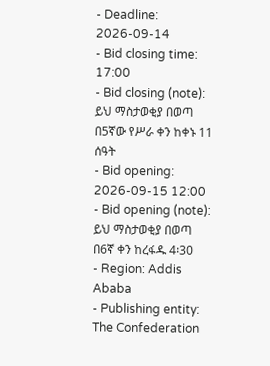- Deadline: 2026-09-14
- Bid closing time: 17:00
- Bid closing (note): ይህ ማስታወቂያ በወጣ በ5ኛው የሥራ ቀን ከቀኑ 11 ሰዓት
- Bid opening: 2026-09-15 12:00
- Bid opening (note): ይህ ማስታወቂያ በወጣ በ6ኛ ቀን ከረፋዱ 4፡30
- Region: Addis Ababa
- Publishing entity: The Confederation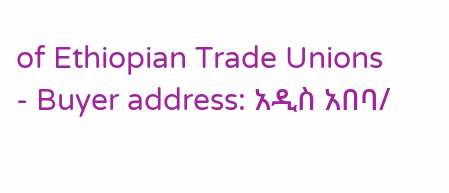of Ethiopian Trade Unions
- Buyer address: አዲስ አበባ/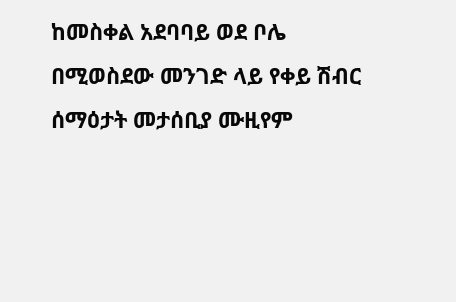ከመስቀል አደባባይ ወደ ቦሌ በሚወስደው መንገድ ላይ የቀይ ሽብር ሰማዕታት መታሰቢያ ሙዚየም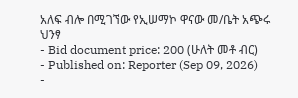አለፍ ብሎ በሚገኘው የኢሠማኮ ዋናው መ/ቤት አጭሩ ህንፃ
- Bid document price: 200 (ሁለት መቶ ብር)
- Published on: Reporter (Sep 09, 2026)
-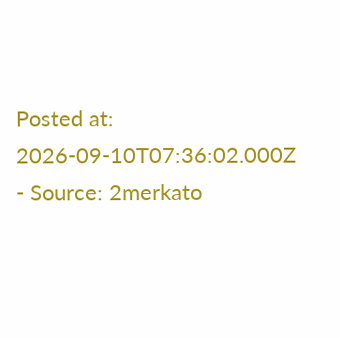Posted at: 2026-09-10T07:36:02.000Z
- Source: 2merkato